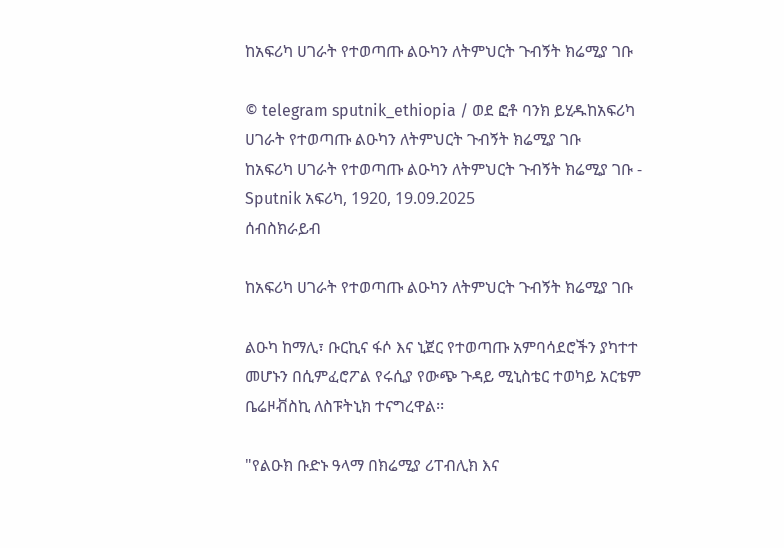ከአፍሪካ ሀገራት የተወጣጡ ልዑካን ለትምህርት ጉብኝት ክሬሚያ ገቡ

© telegram sputnik_ethiopia / ወደ ፎቶ ባንክ ይሂዱከአፍሪካ ሀገራት የተወጣጡ ልዑካን ለትምህርት ጉብኝት ክሬሚያ ገቡ
ከአፍሪካ ሀገራት የተወጣጡ ልዑካን ለትምህርት ጉብኝት ክሬሚያ ገቡ - Sputnik አፍሪካ, 1920, 19.09.2025
ሰብስክራይብ

ከአፍሪካ ሀገራት የተወጣጡ ልዑካን ለትምህርት ጉብኝት ክሬሚያ ገቡ

ልዑካ ከማሊ፣ ቡርኪና ፋሶ እና ኒጀር የተወጣጡ አምባሳደሮችን ያካተተ መሆኑን በሲምፈሮፖል የሩሲያ የውጭ ጉዳይ ሚኒስቴር ተወካይ አርቴም ቤሬዞቭስኪ ለስፑትኒክ ተናግረዋል፡፡

"የልዑክ ቡድኑ ዓላማ በክሬሚያ ሪፐብሊክ እና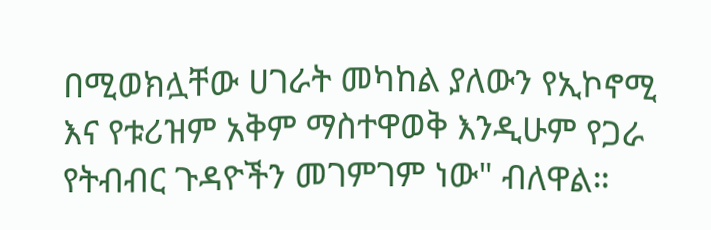በሚወክሏቸው ሀገራት መካከል ያለውን የኢኮኖሚ እና የቱሪዝም አቅም ማስተዋወቅ እንዲሁም የጋራ የትብብር ጉዳዮችን መገምገም ነው" ብለዋል።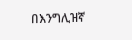በእንግሊዝኛ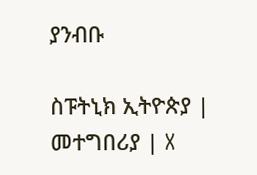ያንብቡ

ስፑትኒክ ኢትዮጵያ | መተግበሪያ | X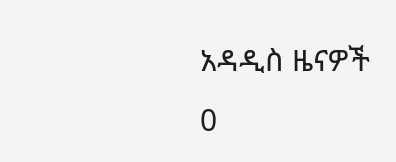አዳዲስ ዜናዎች
0